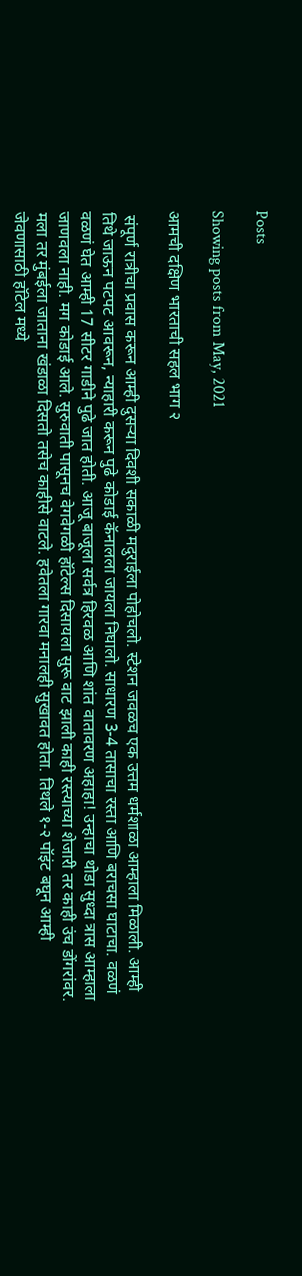Posts

Showing posts from May, 2021

आमची दक्षिण भारताची सहल भाग २

 संपूर्ण रात्रीचा प्रवास करून आम्ही दुसऱ्या दिवशी सकाळी मदुराईला पोहोचलो. स्टेशन जवळच एक उत्तम धर्मशाळा आम्हाला मिळाली. आम्ही तिथे जाऊन पटपट आवरून, न्याहारी करून पुढे कोडाई कॅनालला जायला निघालो. साधारण 3-4 तासाचा रस्ता आणि बराचसा घाटाचा. वळणं वळणं घेत आम्ही 17 सीटर गाडीने पुढे जात होती. आजू बाजूला सर्वत्र हिरवळ आणि शांत वातावरण अहाहा! उन्हाचा थोडा सुध्दा त्रास आम्हाला जाणवला नाही. मग कोडाई आले. सुरुवाती पासूनच वेगवेगळी हॉटेल्स दिसायला सुरू वाट झाली काही रस्त्याच्या शेजारी तर काही उंच डोंगरांवर. मला तर मुंबईला जाताना खंडाळा दिसतो तसेच काहीसे वाटले. हवेतला गारवा मनालही सुखावत होता. तिथले १-२ पॉइंट बघून आम्ही जेवणासाठी हॉटेल मध्ये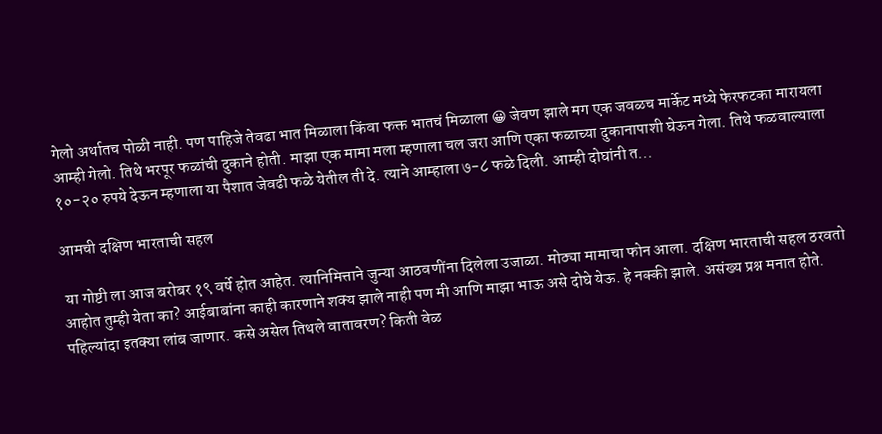गेलो अर्थातच पोळी नाही. पण पाहिजे तेवढा भात मिळाला किंवा फक्त भातचं मिळाला 😀 जेवण झाले मग एक जवळच मार्केट मध्ये फेरफटका मारायला आम्ही गेलो. तिथे भरपूर फळांची दुकाने होती. माझा एक मामा मला म्हणाला चल जरा आणि एका फळाच्या दुकानापाशी घेऊन गेला. तिथे फळवाल्याला १०-२० रुपये देऊन म्हणाला या पैशात जेवढी फळे येतील ती दे. त्याने आम्हाला ७-८ फळे दिली. आम्ही दोघांनी त...

आमची दक्षिण भारताची सहल

 या गोष्टी ला आज बरोबर १९ वर्षे होत आहेत. त्यानिमित्ताने जुन्या आठवणींना दिलेला उजाळा. मोठ्या मामाचा फोन आला. दक्षिण भारताची सहल ठरवतो आहोत तुम्ही येता का? आईबाबांना काही कारणाने शक्य झाले नाही पण मी आणि माझा भाऊ असे दोघे येऊ. हे नक्की झाले. असंख्य प्रश्न मनात होते. पहिल्यांदा इतक्या लांब जाणार. कसे असेल तिथले वातावरण? किती वेळ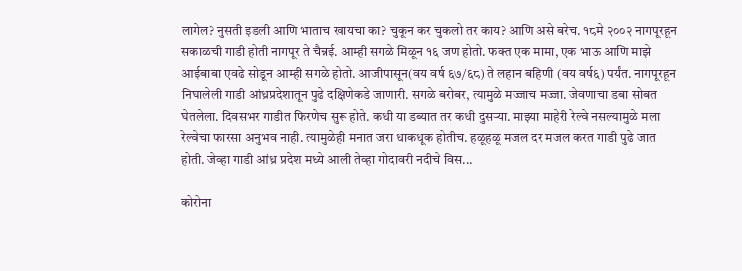लागेल? नुसती इडली आणि भाताच खायचा का? चुकून कर चुकलो तर काय? आणि असे बरेच. १८मे २००२ नागपूरहून सकाळची गाडी होती नागपूर ते चैन्नई. आम्ही सगळे मिळून १६ जण होतो. फक्त एक मामा, एक भाऊ आणि माझे आईबाबा एवढे सोडून आम्ही सगळे होतो. आजीपासून(वय वर्ष ६७/६८) ते लहान बहिणी (वय वर्ष६) पर्यंत. नागपूरहून निघालेली गाडी आंध्रप्रदेशातून पुढे दक्षिणेकडे जाणारी. सगळे बरोबर, त्यामुळे मज्जाच मज्जा. जेवणाचा डबा सोबत घेतलेला. दिवसभर गाडीत फिरणेच सुरू होते. कधी या डब्यात तर कधी दुसऱ्या. माझ्या माहेरी रेल्वे नसल्यामुळे मला रेल्वेचा फारसा अनुभव नाही. त्यामुळेही मनात जरा धाकधूक होतीच. हळूहळू मजल दर मजल करत गाडी पुढे जात होती. जेव्हा गाडी आंध्र प्रदेश मध्ये आली तेव्हा गोदावरी नदीचे विस...

कोरोना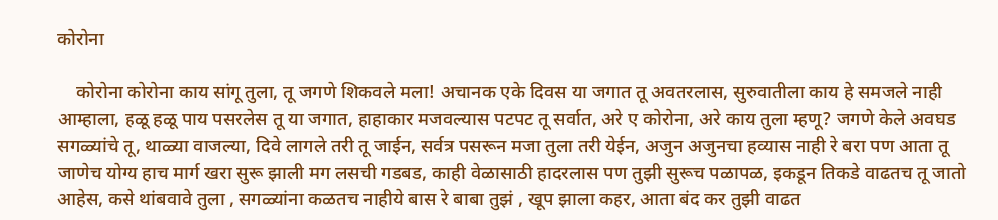कोरोना

    कोरोना कोरोना काय सांगू तुला, तू जगणे शिकवले मला! अचानक एके दिवस या जगात तू अवतरलास, सुरुवातीला काय हे समजले नाही आम्हाला, हळू हळू पाय पसरलेस तू या जगात, हाहाकार मजवल्यास पटपट तू सर्वात, अरे ए कोरोना, अरे काय तुला म्हणू? जगणे केले अवघड सगळ्यांचे तू, थाळ्या वाजल्या, दिवे लागले तरी तू जाईन, सर्वत्र पसरून मजा तुला तरी येईन, अजुन अजुनचा हव्यास नाही रे बरा पण आता तू जाणेच योग्य हाच मार्ग खरा सुरू झाली मग लसची गडबड, काही वेळासाठी हादरलास पण तुझी सुरूच पळापळ, इकडून तिकडे वाढतच तू जातो आहेस, कसे थांबवावे तुला , सगळ्यांना कळतच नाहीये बास रे बाबा तुझं , खूप झाला कहर, आता बंद कर तुझी वाढत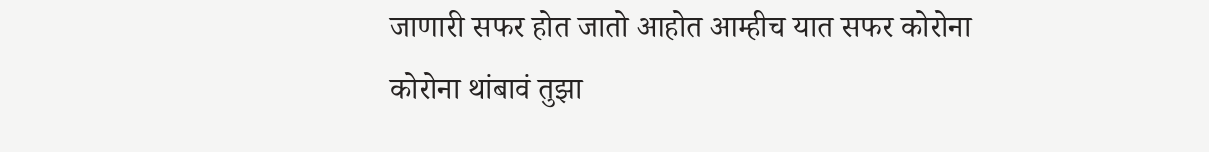जाणारी सफर होत जातो आहोत आम्हीच यात सफर कोरोना कोरोना थांबावं तुझा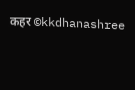कहर ©kkdhanashree